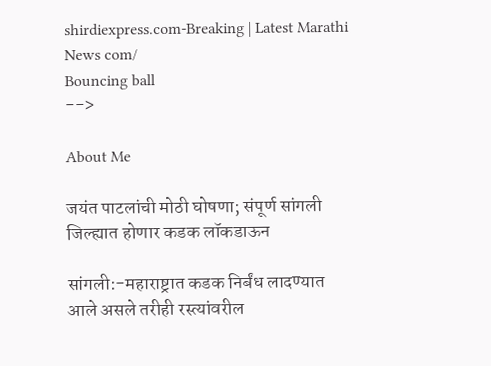shirdiexpress.com-Breaking | Latest Marathi News com/
Bouncing ball
-->

About Me

जयंत पाटलांची मोठी घोषणा; संपूर्ण सांगली जिल्ह्यात होणार कडक लॉकडाऊन

सांगली:-महाराष्ट्रात कडक निर्बंध लादण्यात आले असले तरीही रस्त्यांवरील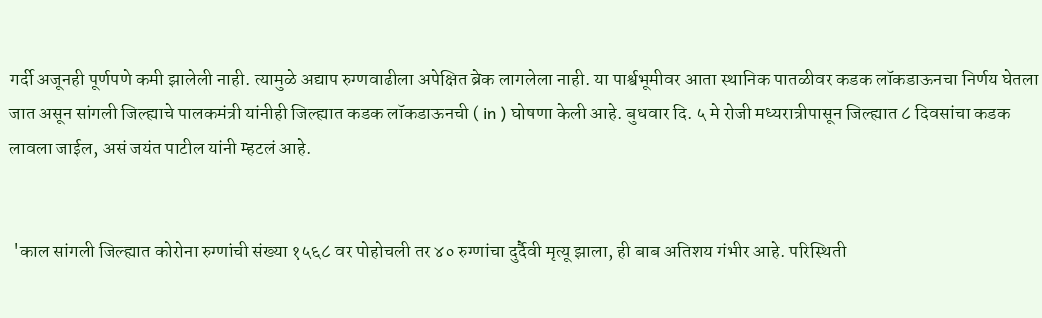गर्दी अजूनही पूर्णपणे कमी झालेली नाही. त्यामुळे अद्याप रुग्णवाढीला अपेक्षित ब्रेक लागलेला नाही. या पार्श्वभूमीवर आता स्थानिक पातळीवर कडक लॉकडाऊनचा निर्णय घेतला जात असून सांगली जिल्ह्याचे पालकमंत्री यांनीही जिल्ह्यात कडक लॉकडाऊनची ( in ) घोषणा केली आहे. बुधवार दि. ५ मे रोजी मध्यरात्रीपासून जिल्ह्यात ८ दिवसांचा कडक लावला जाईल, असं जयंत पाटील यांनी म्हटलं आहे.


 'काल सांगली जिल्ह्यात कोरोना रुग्णांची संख्या १५६८ वर पोहोचली तर ४० रुग्णांचा दुर्दैवी मृत्यू झाला, ही बाब अतिशय गंभीर आहे. परिस्थिती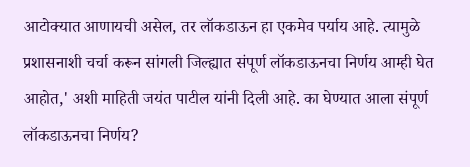आटोक्यात आणायची असेल, तर लॉकडाऊन हा एकमेव पर्याय आहे. त्यामुळे प्रशासनाशी चर्चा करून सांगली जिल्ह्यात संपूर्ण लॉकडाऊनचा निर्णय आम्ही घेत आहोत,' अशी माहिती जयंत पाटील यांनी दिली आहे. का घेण्यात आला संपूर्ण लॉकडाऊनचा निर्णय?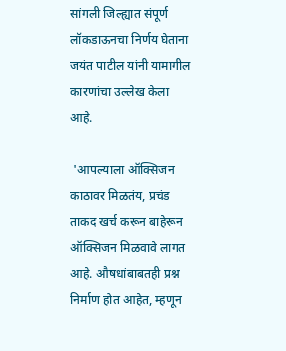सांगली जिल्ह्यात संपूर्ण लॉकडाऊनचा निर्णय घेताना जयंत पाटील यांनी यामागील कारणांचा उल्लेख केला आहे.

 'आपल्याला ऑक्सिजन काठावर मिळतंय, प्रचंड ताकद खर्च करून बाहेरून ऑक्सिजन मिळवावे लागत आहे. औषधांबाबतही प्रश्न निर्माण होत आहेत, म्हणून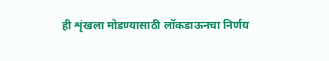ही शृंखला मोडण्यासाठी लॉकडाऊनचा निर्णय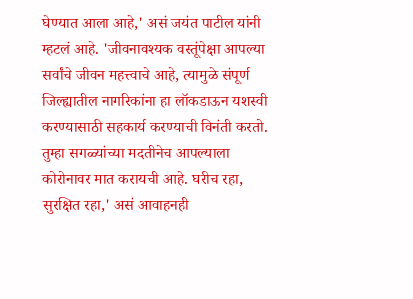घेण्यात आला आहे,' असं जयंत पाटील यांनी म्हटलं आहे. 'जीवनावश्यक वस्तूंपेक्षा आपल्या सर्वांचे जीवन महत्त्वाचे आहे, त्यामुळे संपूर्ण जिल्ह्यातील नागरिकांना हा लॉकडाऊन यशस्वी करण्यासाठी सहकार्य करण्याची विनंती करतो. तुम्हा सगळ्यांच्या मदतीनेच आपल्याला कोरोनावर मात करायची आहे. घरीच रहा, सुरक्षित रहा,' असं आवाहनही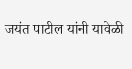जयंत पाटील यांनी यावेळी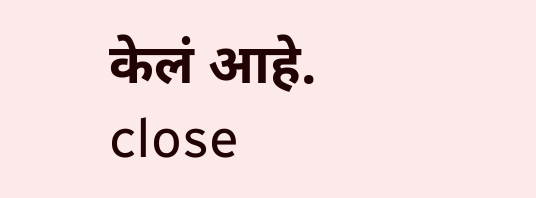केलं आहे.
close